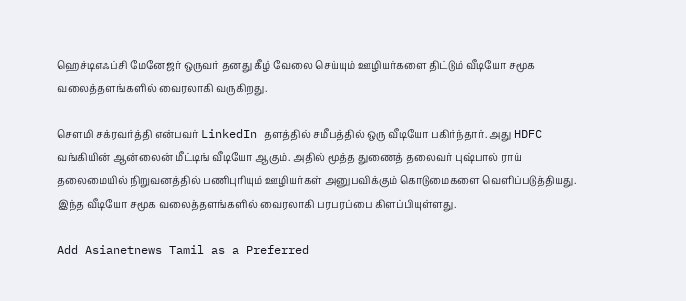ஹெச்டிஎஃப்சி மேனேஜர் ஒருவர் தனது கீழ் வேலை செய்யும் ஊழியர்களை திட்டும் வீடியோ சமூக வலைத்தளங்களில் வைரலாகி வருகிறது.

சௌமி சக்ரவர்த்தி என்பவர் LinkedIn தளத்தில் சமீபத்தில் ஒரு வீடியோ பகிர்ந்தார். அது HDFC வங்கியின் ஆன்லைன் மீட்டிங் வீடியோ ஆகும். அதில் மூத்த துணைத் தலைவர் புஷ்பால் ராய் தலைமையில் நிறுவனத்தில் பணிபுரியும் ஊழியர்கள் அனுபவிக்கும் கொடுமைகளை வெளிப்படுத்தியது. இந்த வீடியோ சமூக வலைத்தளங்களில் வைரலாகி பரபரப்பை கிளப்பியுள்ளது.

Add Asianetnews Tamil as a Preferred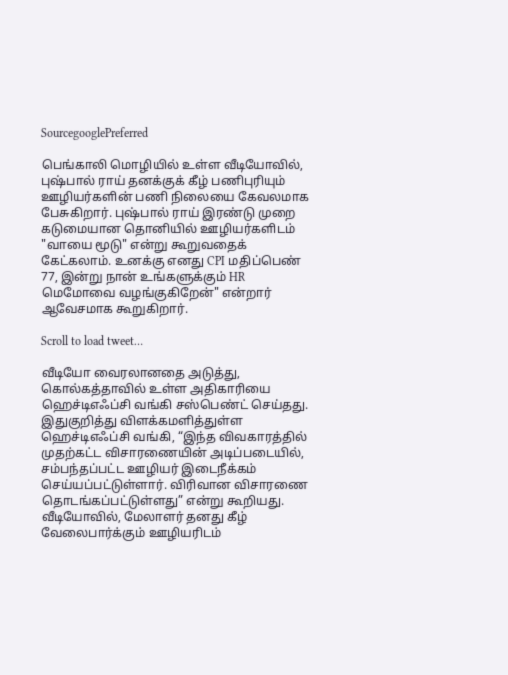SourcegooglePreferred

பெங்காலி மொழியில் உள்ள வீடியோவில், புஷ்பால் ராய் தனக்குக் கீழ் பணிபுரியும் ஊழியர்களின் பணி நிலையை கேவலமாக பேசுகிறார். புஷ்பால் ராய் இரண்டு முறை கடுமையான தொனியில் ஊழியர்களிடம் "வாயை மூடு" என்று கூறுவதைக் கேட்கலாம். உனக்கு எனது CPI மதிப்பெண் 77, இன்று நான் உங்களுக்கும் HR மெமோவை வழங்குகிறேன்" என்றார் ஆவேசமாக கூறுகிறார்.

Scroll to load tweet…

வீடியோ வைரலானதை அடுத்து, கொல்கத்தாவில் உள்ள அதிகாரியை ஹெச்டிஎஃப்சி வங்கி சஸ்பெண்ட் செய்தது. இதுகுறித்து விளக்கமளித்துள்ள ஹெச்டிஎஃப்சி வங்கி, “இந்த விவகாரத்தில் முதற்கட்ட விசாரணையின் அடிப்படையில், சம்பந்தப்பட்ட ஊழியர் இடைநீக்கம் செய்யப்பட்டுள்ளார். விரிவான விசாரணை தொடங்கப்பட்டுள்ளது” என்று கூறியது. வீடியோவில், மேலாளர் தனது கீழ் வேலைபார்க்கும் ஊழியரிடம்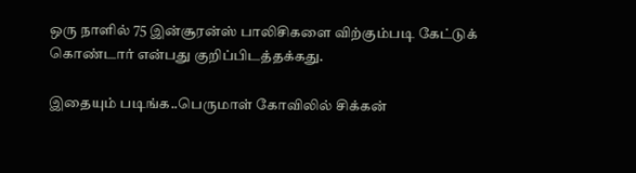ஒரு நாளில் 75 இன்சூரன்ஸ் பாலிசிகளை விற்கும்படி கேட்டுக் கொண்டார் என்பது குறிப்பிடத்தக்கது.

இதையும் படிங்க..பெருமாள் கோவிலில் சிக்கன்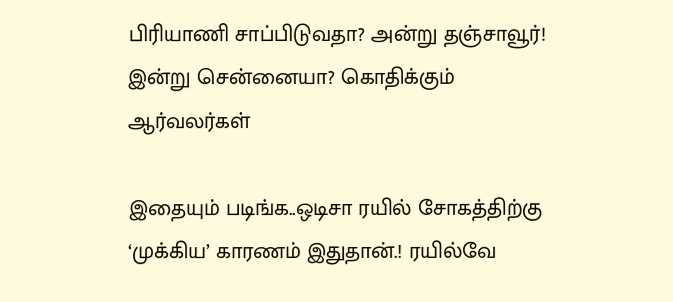பிரியாணி சாப்பிடுவதா? அன்று தஞ்சாவூர்! இன்று சென்னையா? கொதிக்கும் ஆர்வலர்கள்

இதையும் படிங்க..ஒடிசா ரயில் சோகத்திற்கு ‘முக்கிய’ காரணம் இதுதான்.! ரயில்வே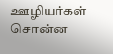ஊழியர்கள் சொன்ன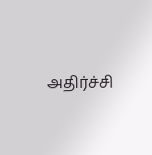அதிர்ச்சி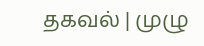தகவல் | முழு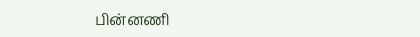பின்னணி